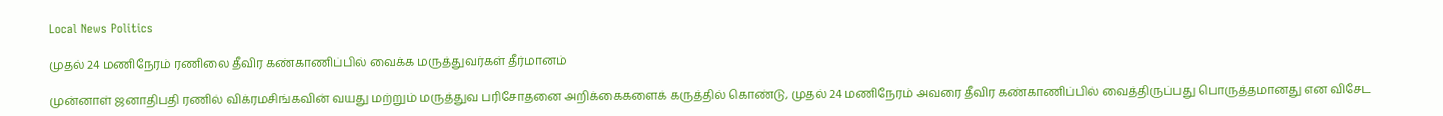Local News Politics

முதல் 24 மணிநேரம் ரணிலை தீவிர கண்காணிப்பில் வைக்க மருத்துவர்கள் தீர்மானம்

முன்னாள் ஜனாதிபதி ரணில் விக்ரமசிங்கவின் வயது மற்றும் மருத்துவ பரிசோதனை அறிக்கைகளைக் கருத்தில் கொண்டு, முதல் 24 மணிநேரம் அவரை தீவிர கண்காணிப்பில் வைத்திருப்பது பொருத்தமானது என விசேட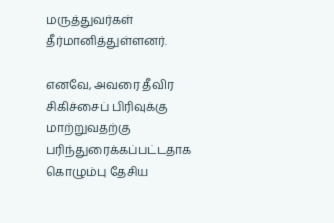மருத்துவர்கள் தீர்மானித்துள்ளனர்.

எனவே, அவரை தீவிர சிகிச்சைப் பிரிவுக்கு மாற்றுவதற்கு பரிந்துரைக்கப்பட்டதாக கொழும்பு தேசிய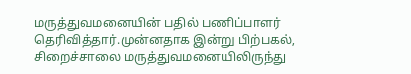மருத்துவமனையின் பதில் பணிப்பாளர் தெரிவித்தார்.முன்னதாக இன்று பிற்பகல், சிறைச்சாலை மருத்துவமனையிலிருந்து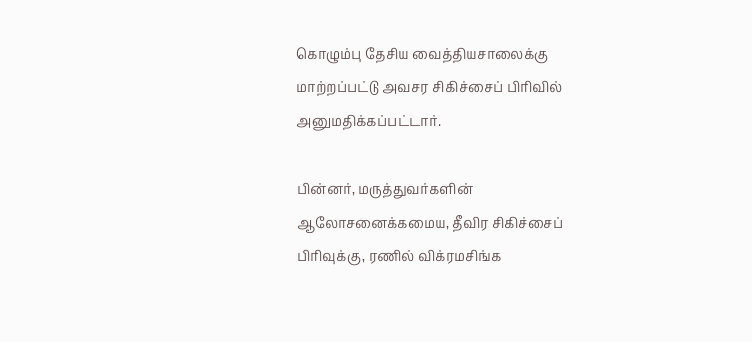கொழும்பு தேசிய வைத்தியசாலைக்கு மாற்றப்பட்டு அவசர சிகிச்சைப் பிரிவில் அனுமதிக்கப்பட்டார்.

பின்னர், மருத்துவர்களின் ஆலோசனைக்கமைய, தீவிர சிகிச்சைப் பிரிவுக்கு, ரணில் விக்ரமசிங்க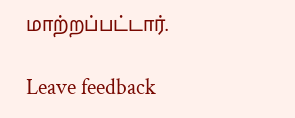மாற்றப்பட்டார்.

Leave feedback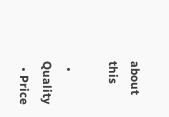about this

  • Quality
  • Price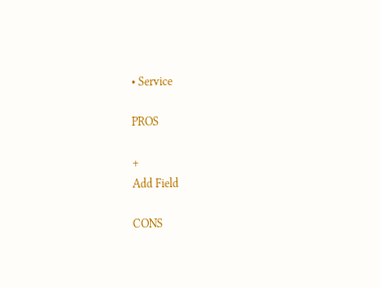• Service

PROS

+
Add Field

CONS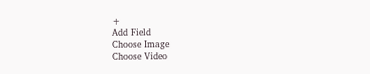+
Add Field
Choose Image
Choose Video